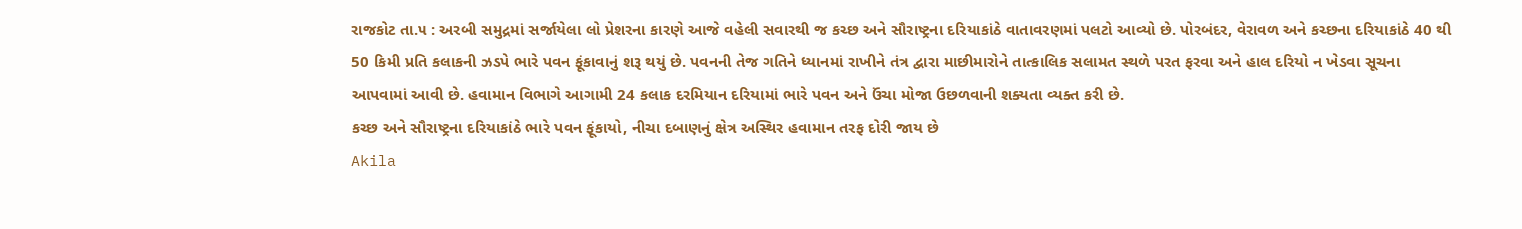રાજકોટ તા.૫ : અરબી સમુદ્રમાં સર્જાયેલા લો પ્રેશરના કારણે આજે વહેલી સવારથી જ કચ્છ અને સૌરાષ્ટ્રના દરિયાકાંઠે વાતાવરણમાં પલટો આવ્યો છે. પોરબંદર, વેરાવળ અને કચ્છના દરિયાકાંઠે 40 થી 50 કિમી પ્રતિ કલાકની ઝડપે ભારે પવન ફૂંકાવાનું શરૂ થયું છે. પવનની તેજ ગતિને ધ્યાનમાં રાખીને તંત્ર દ્વારા માછીમારોને તાત્કાલિક સલામત સ્થળે પરત ફરવા અને હાલ દરિયો ન ખેડવા સૂચના આપવામાં આવી છે. હવામાન વિભાગે આગામી 24 કલાક દરમિયાન દરિયામાં ભારે પવન અને ઉંચા મોજા ઉછળવાની શક્યતા વ્યક્ત કરી છે.
કચ્છ અને સૌરાષ્ટ્રના દરિયાકાંઠે ભારે પવન ફૂંકાયો, નીચા દબાણનું ક્ષેત્ર અસ્થિર હવામાન તરફ દોરી જાય છે
Akila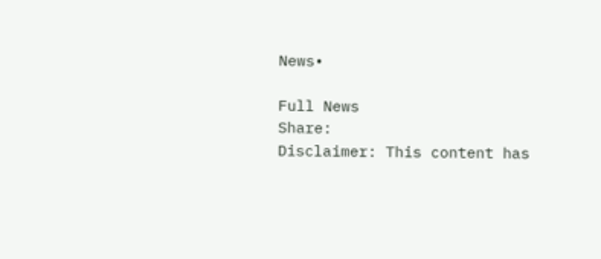News•

Full News
Share:
Disclaimer: This content has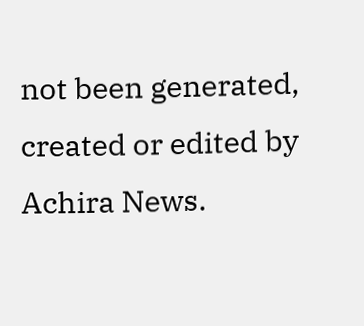not been generated, created or edited by Achira News.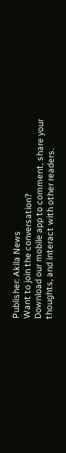Publisher: Akila News
Want to join the conversation?
Download our mobile app to comment, share your thoughts, and interact with other readers.